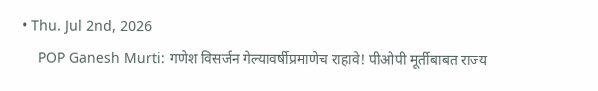• Thu. Jul 2nd, 2026
    POP Ganesh Murti: गणेश विसर्जन गेल्यावर्षीप्रमाणेच राहावे! पीओपी मूर्तीबाबत राज्य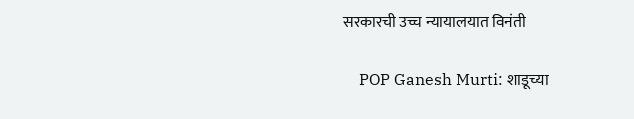सरकारची उच्च न्यायालयात विनंती

    POP Ganesh Murti: शाडूच्या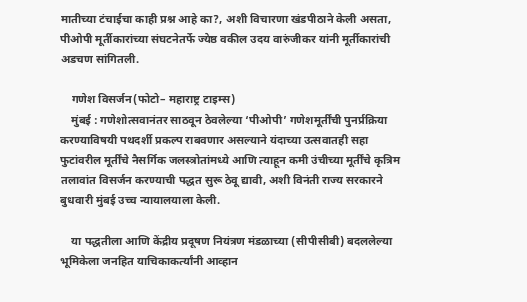मातीच्या टंचाईचा काही प्रश्न आहे का?, अशी विचारणा खंडपीठाने केली असता, पीओपी मूर्तीकारांच्या संघटनेतर्फे ज्येष्ठ वकील उदय वारुंजीकर यांनी मूर्तीकारांची अडचण सांगितली.

    गणेश विसर्जन(फोटो– महाराष्ट्र टाइम्स)
    मुंबई : गणेशोत्सवानंतर साठवून ठेवलेल्या ‘पीओपी’ गणेशमूर्तींची पुनर्प्रक्रिया करण्याविषयी पथदर्शी प्रकल्प राबवणार असल्याने यंदाच्या उत्सवातही सहा फुटांवरील मूर्तींचे नैसर्गिक जलस्त्रोतांमध्ये आणि त्याहून कमी उंचीच्या मूर्तींचे कृत्रिम तलावांत विसर्जन करण्याची पद्धत सुरू ठेवू द्यावी, अशी विनंती राज्य सरकारने बुधवारी मुंबई उच्च न्यायालयाला केली.

    या पद्धतीला आणि केंद्रीय प्रदूषण नियंत्रण मंडळाच्या (सीपीसीबी) बदललेल्या भूमिकेला जनहित याचिकाकर्त्यांनी आव्हान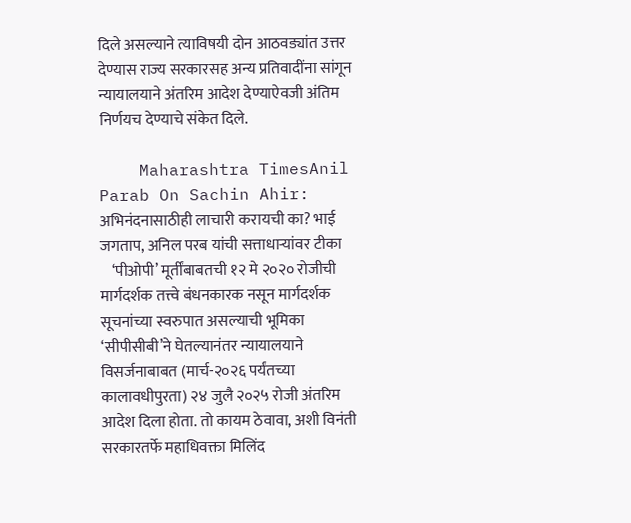दिले असल्याने त्याविषयी दोन आठवड्यांत उत्तर देण्यास राज्य सरकारसह अन्य प्रतिवादींना सांगून न्यायालयाने अंतरिम आदेश देण्याऐवजी अंतिम निर्णयच देण्याचे संकेत दिले.

    Maharashtra TimesAnil Parab On Sachin Ahir: अभिनंदनासाठीही लाचारी करायची का? भाई जगताप, अनिल परब यांची सत्ताधाऱ्यांवर टीका
    ‘पीओपी’ मूर्तींबाबतची १२ मे २०२० रोजीची मार्गदर्शक तत्त्वे बंधनकारक नसून मार्गदर्शक सूचनांच्या स्वरुपात असल्याची भूमिका ‘सीपीसीबी’ने घेतल्यानंतर न्यायालयाने विसर्जनाबाबत (मार्च-२०२६ पर्यंतच्या कालावधीपुरता) २४ जुलै २०२५ रोजी अंतरिम आदेश दिला होता. तो कायम ठेवावा, अशी विनंती सरकारतर्फे महाधिवक्ता मिलिंद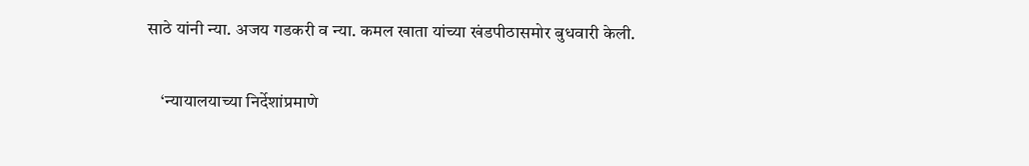साठे यांनी न्या. अजय गडकरी व न्या. कमल खाता यांच्या खंडपीठासमोर बुधवारी केली.

    ‘न्यायालयाच्या निर्देशांप्रमाणे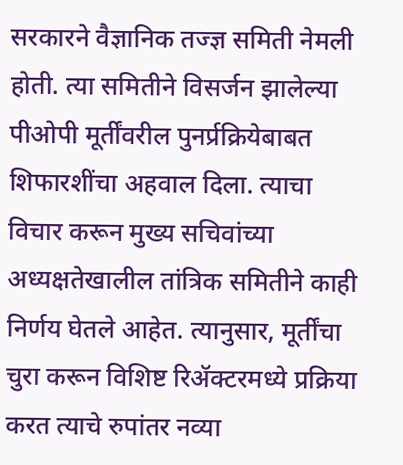सरकारने वैज्ञानिक तज्ज्ञ समिती नेमली होती. त्या समितीने विसर्जन झालेल्या पीओपी मूर्तींवरील पुनर्प्रक्रियेबाबत शिफारशींचा अहवाल दिला. त्याचा विचार करून मुख्य सचिवांच्या अध्यक्षतेखालील तांत्रिक समितीने काही निर्णय घेतले आहेत. त्यानुसार, मूर्तींचा चुरा करून विशिष्ट रिॲक्टरमध्ये प्रक्रिया करत त्याचे रुपांतर नव्या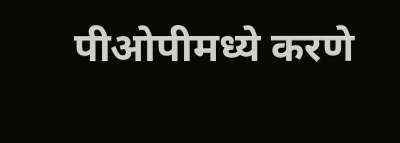पीओपीमध्ये करणे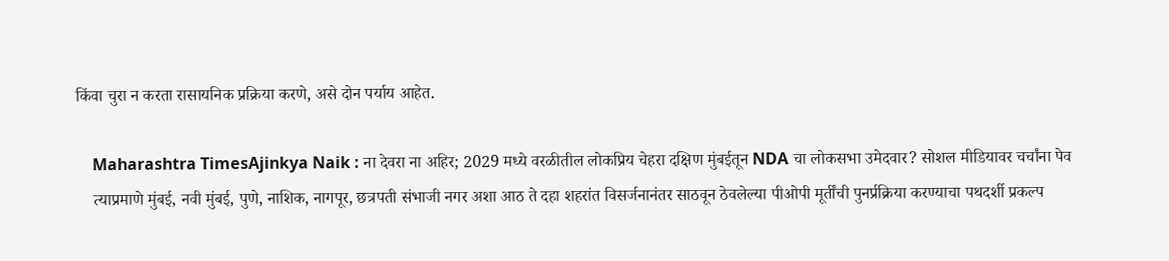किंवा चुरा न करता रासायनिक प्रक्रिया करणे, असे दोन पर्याय आहेत.

    Maharashtra TimesAjinkya Naik : ना देवरा ना अहिर; 2029 मध्ये वरळीतील लोकप्रिय चेहरा दक्षिण मुंबईतून NDA चा लोकसभा उमेदवार? सोशल मीडियावर चर्चांना पेव
    त्याप्रमाणे मुंबई, नवी मुंबई, पुणे, नाशिक, नागपूर, छत्रपती संभाजी नगर अशा आठ ते दहा शहरांत विसर्जनानंतर साठवून ठेवलेल्या पीओपी मूर्तींची पुनर्प्रक्रिया करण्याचा पथदर्शी प्रकल्प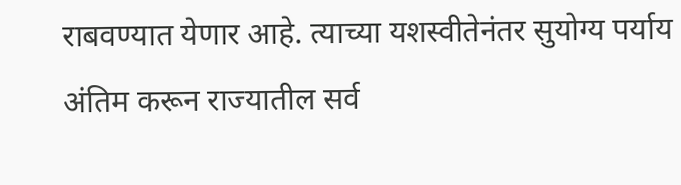राबवण्यात येणार आहे. त्याच्या यशस्वीतेनंतर सुयोग्य पर्याय अंतिम करून राज्यातील सर्व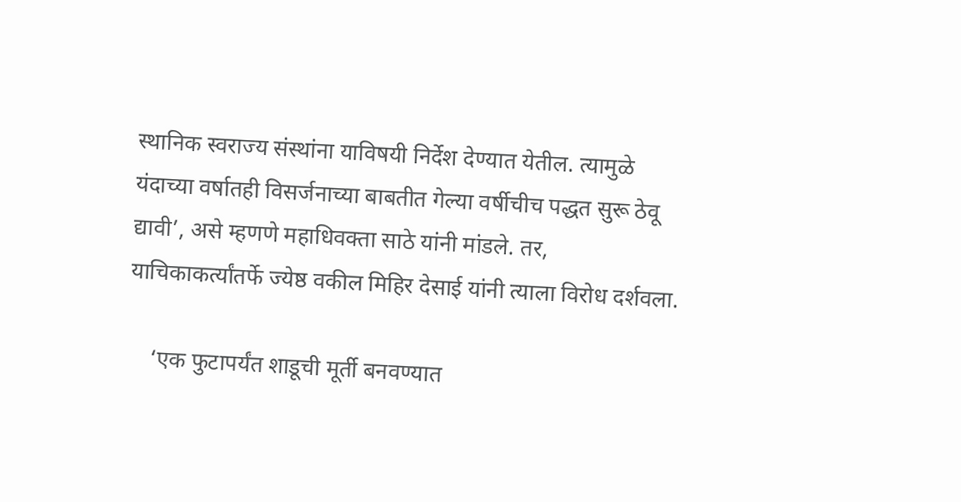स्थानिक स्वराज्य संस्थांना याविषयी निर्देश देण्यात येतील. त्यामुळे यंदाच्या वर्षातही विसर्जनाच्या बाबतीत गेल्या वर्षीचीच पद्धत सुरू ठेवू द्यावी’, असे म्हणणे महाधिवक्ता साठे यांनी मांडले. तर, याचिकाकर्त्यांतर्फे ज्येष्ठ वकील मिहिर देसाई यांनी त्याला विरोध दर्शवला.

    ‘एक फुटापर्यंत शाडूची मूर्ती बनवण्यात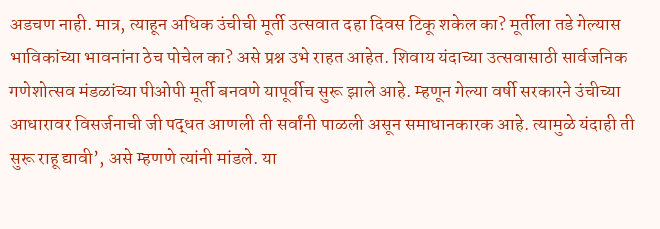अडचण नाही. मात्र, त्याहून अधिक उंचीची मूर्ती उत्सवात दहा दिवस टिकू शकेल का? मूर्तीला तडे गेल्यास भाविकांच्या भावनांना ठेच पोचेल का? असे प्रश्न उभे राहत आहेत. शिवाय यंदाच्या उत्सवासाठी सार्वजनिक गणेशोत्सव मंडळांच्या पीओपी मूर्ती बनवणे यापूर्वीच सुरू झाले आहे. म्हणून गेल्या वर्षी सरकारने उंचीच्या आधारावर विसर्जनाची जी पद्धत आणली ती सर्वांनी पाळली असून समाधानकारक आहे. त्यामुळे यंदाही ती सुरू राहू द्यावी’, असे म्हणणे त्यांनी मांडले. या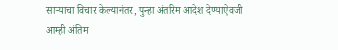साऱ्याचा विचार केल्यानंतर, पुन्हा अंतरिम आदेश देण्याऐवजी आम्ही अंतिम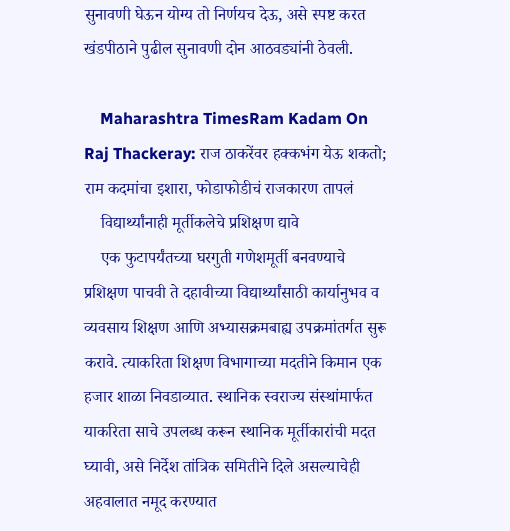सुनावणी घेऊन योग्य तो निर्णयच देऊ, असे स्पष्ट करत खंडपीठाने पुढील सुनावणी दोन आठवड्यांनी ठेवली.

    Maharashtra TimesRam Kadam On Raj Thackeray: राज ठाकरेंवर हक्कभंग येऊ शकतो; राम कदमांचा इशारा, फोडाफोडीचं राजकारण तापलं
    विद्यार्थ्यांनाही मूर्तीकलेचे प्रशिक्षण द्यावे
    एक फुटापर्यंतच्या घरगुती गणेशमूर्ती बनवण्याचे प्रशिक्षण पाचवी ते दहावीच्या विद्यार्थ्यांसाठी कार्यानुभव व व्यवसाय शिक्षण आणि अभ्यासक्रमबाह्य उपक्रमांतर्गत सुरू करावे. त्याकरिता शिक्षण विभागाच्या मदतीने किमान एक हजार शाळा निवडाव्यात. स्थानिक स्वराज्य संस्थांमार्फत याकरिता साचे उपलब्ध करून स्थानिक मूर्तीकारांची मदत घ्यावी, असे निर्देश तांत्रिक समितीने दिले असल्याचेही अहवालात नमूद करण्यात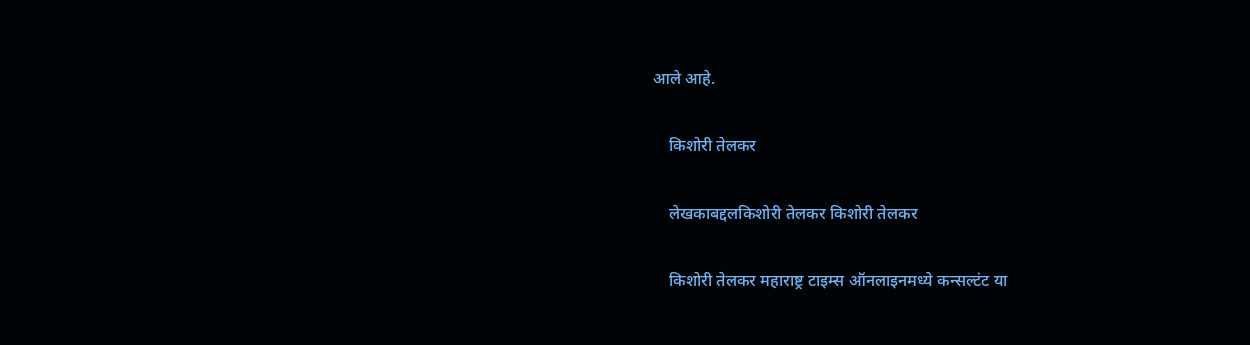आले आहे.

    किशोरी तेलकर

    लेखकाबद्दलकिशोरी तेलकर किशोरी तेलकर

    किशोरी तेलकर महाराष्ट्र टाइम्स ऑनलाइनमध्ये कन्सल्टंट या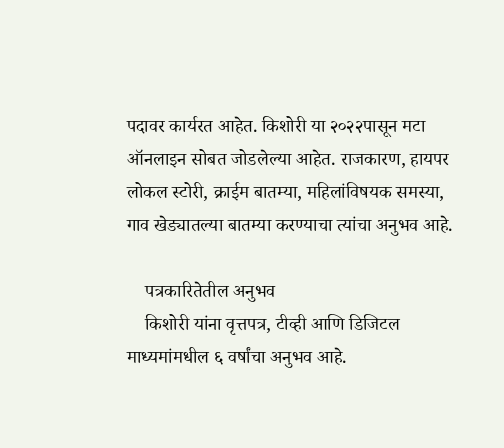पदावर कार्यरत आहेत. किशोरी या २०२२पासून मटा ऑनलाइन सोबत जोडलेल्या आहेत. राजकारण, हायपर लोकल स्टोरी, क्राईम बातम्या, महिलांविषयक समस्या, गाव खेड्यातल्या बातम्या करण्याचा त्यांचा अनुभव आहे.

    पत्रकारितेतील अनुभव
    किशोरी यांना वृत्तपत्र, टीव्ही आणि डिजिटल माध्यमांमधील ६ वर्षांचा अनुभव आहे.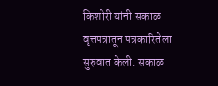किशोरी यांनी सकाळ वृत्तपत्रातून पत्रकारितेला सुरुवात केली. सकाळ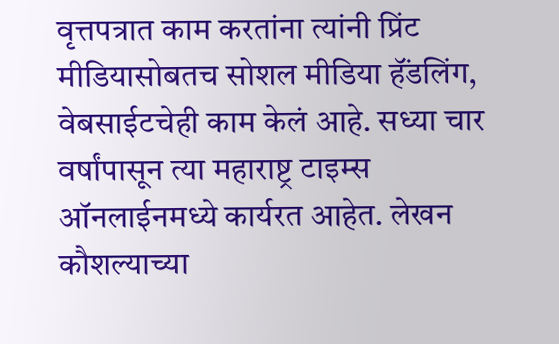वृत्तपत्रात काम करतांना त्यांनी प्रिंट मीडियासोबतच सोशल मीडिया हॅंडलिंग, वेबसाईटचेही काम केलं आहे. सध्या चार वर्षांपासून त्या महाराष्ट्र टाइम्स ऑनलाईनमध्ये कार्यरत आहेत. लेखन कौशल्याच्या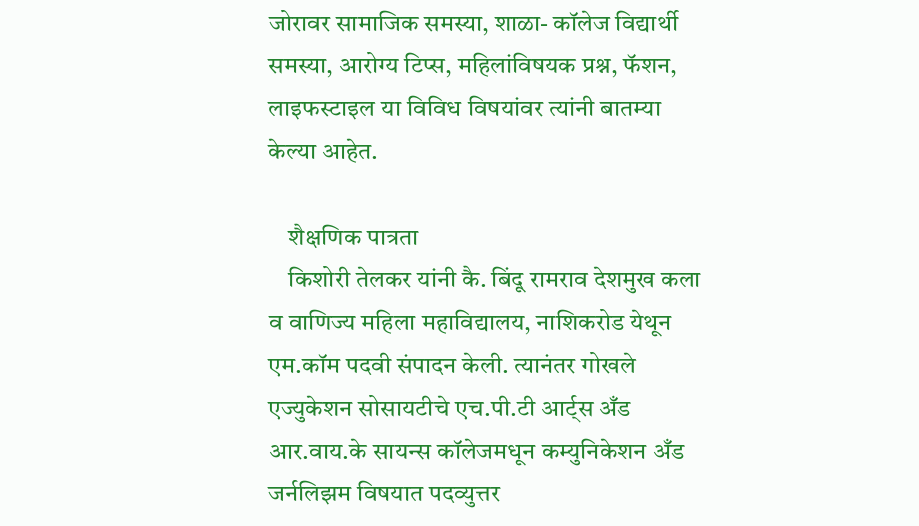जोरावर सामाजिक समस्या, शाळा- कॉलेज विद्यार्थी समस्या, आरोग्य टिप्स, महिलांविषयक प्रश्न, फॅशन, लाइफस्टाइल या विविध विषयांवर त्यांनी बातम्या केल्या आहेत.

    शैक्षणिक पात्रता
    किशोरी तेलकर यांनी कै. बिंदू रामराव देशमुख कला व वाणिज्य महिला महाविद्यालय, नाशिकरोड येथून एम.कॉम पदवी संपादन केली. त्यानंतर गोखले एज्युकेशन सोसायटीचे एच.पी.टी आर्ट्स अँड आर.वाय.के सायन्स कॉलेजमधून कम्युनिकेशन अँड जर्नलिझम विषयात पदव्युत्तर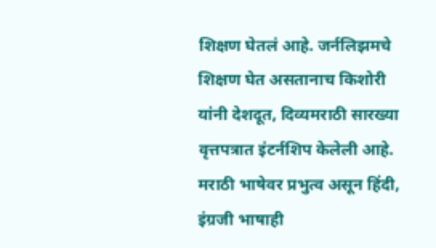शिक्षण घेतलं आहे. जर्नलिझमचे शिक्षण घेत असतानाच किशोरी यांनी देशदूत, दिव्यमराठी सारख्या वृत्तपत्रात इंटर्नशिप केलेली आहे. मराठी भाषेवर प्रभुत्व असून हिंदी, इंग्रजी भाषाही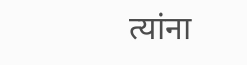त्यांना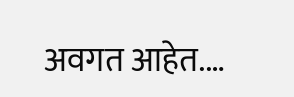अवगत आहेत.…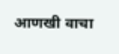आणखी वाचा